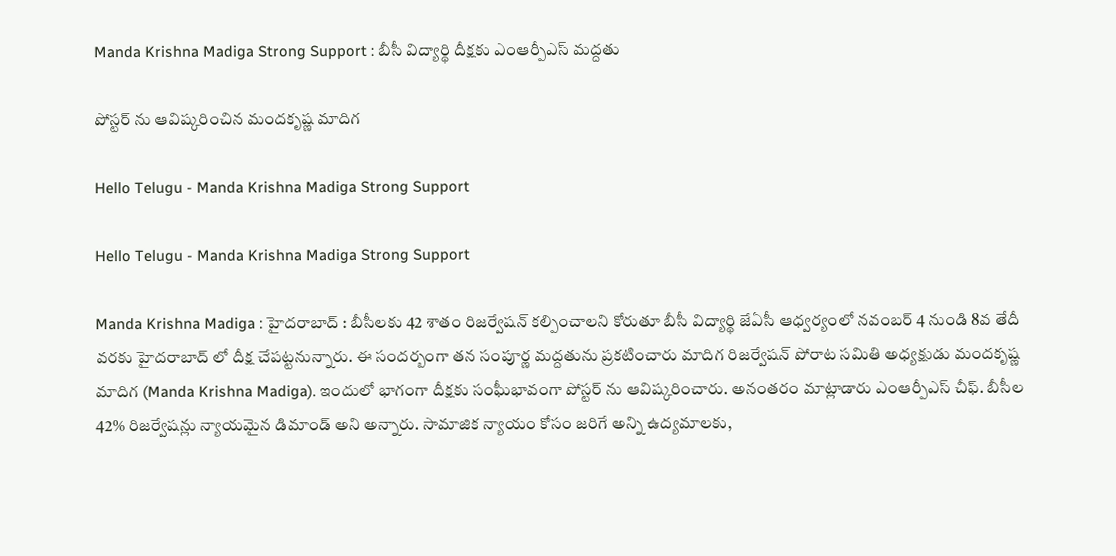Manda Krishna Madiga Strong Support : బీసీ విద్యార్థి దీక్ష‌కు ఎంఆర్పీఎస్ మ‌ద్ద‌తు

పోస్ట‌ర్ ను ఆవిష్క‌రించిన మంద‌కృష్ణ మాదిగ‌

Hello Telugu - Manda Krishna Madiga Strong Support

Hello Telugu - Manda Krishna Madiga Strong Support

Manda Krishna Madiga : హైద‌రాబాద్ : బీసీల‌కు 42 శాతం రిజ‌ర్వేష‌న్ క‌ల్పించాల‌ని కోరుతూ బీసీ విద్యార్థి జేఏసీ ఆధ్వ‌ర్యంలో న‌వంబ‌ర్ 4 నుండి 8వ తేదీ వ‌ర‌కు హైద‌రాబాద్ లో దీక్ష చేప‌ట్ట‌నున్నారు. ఈ సంద‌ర్బంగా త‌న సంపూర్ణ మ‌ద్ద‌తును ప్ర‌క‌టించారు మాదిగ రిజ‌ర్వేష‌న్ పోరాట స‌మితి అధ్య‌క్షుడు మంద‌కృష్ణ మాదిగ (Manda Krishna Madiga). ఇందులో భాగంగా దీక్ష‌కు సంఘీభావంగా పోస్ట‌ర్ ను ఆవిష్క‌రించారు. అనంత‌రం మాట్లాడారు ఎంఆర్పీఎస్ చీఫ్‌. బీసీల 42% రిజర్వేషన్లు న్యాయమైన డిమాండ్ అని అన్నారు. సామాజిక న్యాయం కోసం జ‌రిగే అన్ని ఉద్య‌మాల‌కు,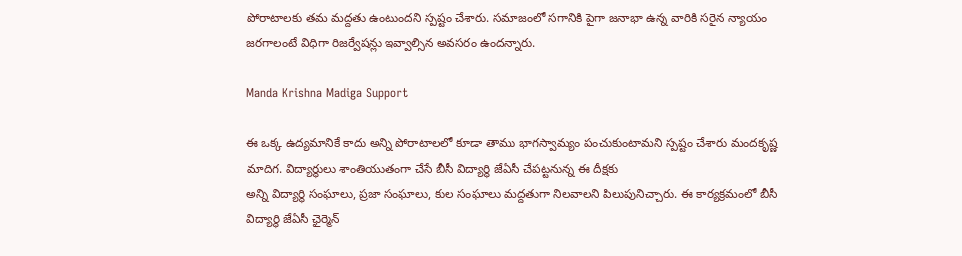పోరాటాల‌కు తమ మ‌ద్ద‌తు ఉంటుంద‌ని స్ప‌ష్టం చేశారు. స‌మాజంలో స‌గానికి పైగా జ‌నాభా ఉన్న వారికి స‌రైన న్యాయం జ‌ర‌గాలంటే విధిగా రిజ‌ర్వేష‌న్లు ఇవ్వాల్సిన అవ‌స‌రం ఉంద‌న్నారు.

Manda Krishna Madiga Support

ఈ ఒక్క ఉద్య‌మానికే కాదు అన్ని పోరాటాల‌లో కూడా తాము భాగ‌స్వామ్యం పంచుకుంటామ‌ని స్ప‌ష్టం చేశారు మంద‌కృష్ణ మాదిగ‌. విద్యార్థులు శాంతియుతంగా చేసే బీసీ విద్యార్థి జేఏసీ చేప‌ట్ట‌నున్న ఈ దీక్ష‌కు
అన్ని విద్యార్థి సంఘాలు, ప్రజా సంఘాలు, కుల సంఘాలు మద్దతుగా నిలవాలని పిలుపునిచ్చారు. ఈ కార్యక్రమంలో బీసీ విద్యార్థి జేఏసీ ఛైర్మెన్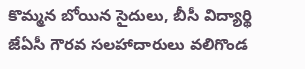కొమ్మన బోయిన సైదులు, బీసీ విద్యార్థి జేఏసీ గౌరవ సలహాదారులు వలిగొండ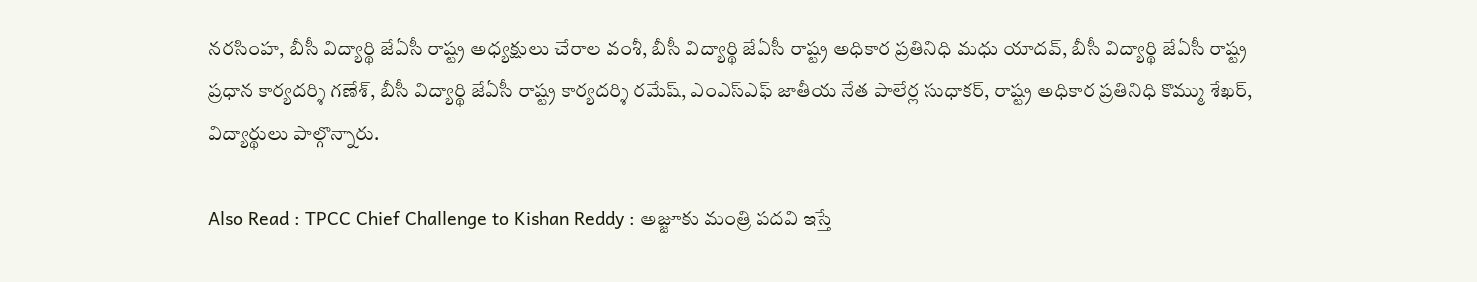నరసింహ, బీసీ విద్యార్థి జేఏసీ రాష్ట్ర అధ్యక్షులు చేరాల వంశీ, బీసీ విద్యార్థి జేఏసీ రాష్ట్ర అధికార ప్రతినిధి మధు యాదవ్, బీసీ విద్యార్థి జేఏసీ రాష్ట్ర ప్రధాన కార్యదర్శి గణేశ్, బీసీ విద్యార్థి జేఏసీ రాష్ట్ర కార్యదర్శి రమేష్, ఎంఎస్ఎఫ్‌ జాతీయ నేత పాలేర్ల సుధాకర్, రాష్ట్ర అధికార ప్రతినిధి కొమ్ము శేఖర్, విద్యార్థులు పాల్గొన్నారు.

Also Read : TPCC Chief Challenge to Kishan Reddy : అజ్జూకు మంత్రి ప‌ద‌వి ఇస్తే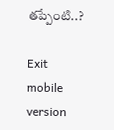త‌ప్పేంటి..?

Exit mobile version